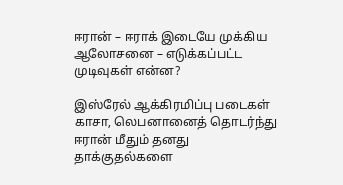ஈரான் – ஈராக் இடையே முக்கிய ஆலோசனை – எடுக்கப்பட்ட முடிவுகள் என்ன?

இஸ்ரேல் ஆக்கிரமிப்பு படைகள் காசா, லெபனானைத் தொடர்ந்து ஈரான் மீதும் தனது தாக்குதல்களை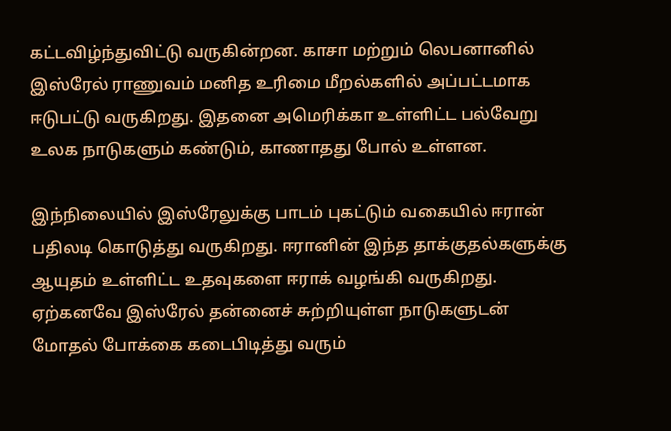கட்டவிழ்ந்துவிட்டு வருகின்றன. காசா மற்றும் லெபனானில் இஸ்ரேல் ராணுவம் மனித உரிமை மீறல்களில் அப்பட்டமாக ஈடுபட்டு வருகிறது. இதனை அமெரிக்கா உள்ளிட்ட பல்வேறு உலக நாடுகளும் கண்டும், காணாதது போல் உள்ளன.

இந்நிலையில் இஸ்ரேலுக்கு பாடம் புகட்டும் வகையில் ஈரான் பதிலடி கொடுத்து வருகிறது. ஈரானின் இந்த தாக்குதல்களுக்கு ஆயுதம் உள்ளிட்ட உதவுகளை ஈராக் வழங்கி வருகிறது. ஏற்கனவே இஸ்ரேல் தன்னைச் சுற்றியுள்ள நாடுகளுடன் மோதல் போக்கை கடைபிடித்து வரும்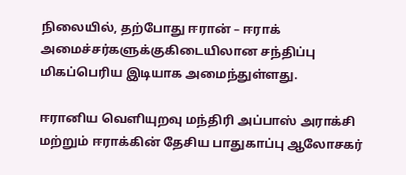நிலையில், தற்போது ஈரான் – ஈராக் அமைச்சர்களுக்குகிடையிலான சந்திப்பு மிகப்பெரிய இடியாக அமைந்துள்ளது.

ஈரானிய வெளியுறவு மந்திரி அப்பாஸ் அராக்சி மற்றும் ஈராக்கின் தேசிய பாதுகாப்பு ஆலோசகர்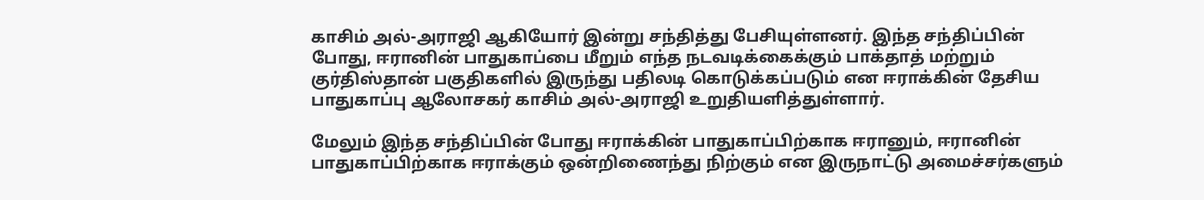காசிம் அல்-அராஜி ஆகியோர் இன்று சந்தித்து பேசியுள்ளனர். இந்த சந்திப்பின் போது, ஈரானின் பாதுகாப்பை மீறும் எந்த நடவடிக்கைக்கும் பாக்தாத் மற்றும் குர்திஸ்தான் பகுதிகளில் இருந்து பதிலடி கொடுக்கப்படும் என ஈராக்கின் தேசிய பாதுகாப்பு ஆலோசகர் காசிம் அல்-அராஜி உறுதியளித்துள்ளார்.

மேலும் இந்த சந்திப்பின் போது ஈராக்கின் பாதுகாப்பிற்காக ஈரானும், ஈரானின் பாதுகாப்பிற்காக ஈராக்கும் ஒன்றிணைந்து நிற்கும் என இருநாட்டு அமைச்சர்களும்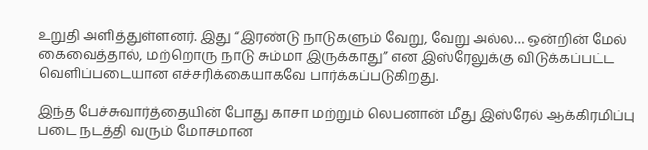உறுதி அளித்துள்ளனர். இது “இரண்டு நாடுகளும் வேறு, வேறு அல்ல… ஒன்றின் மேல் கைவைத்தால், மற்றொரு நாடு சும்மா இருக்காது” என இஸ்ரேலுக்கு விடுக்கப்பட்ட வெளிப்படையான எச்சரிக்கையாகவே பார்க்கப்படுகிறது.

இந்த பேச்சுவார்த்தையின் போது காசா மற்றும் லெபனான் மீது இஸ்ரேல் ஆக்கிரமிப்பு படை நடத்தி வரும் மோசமான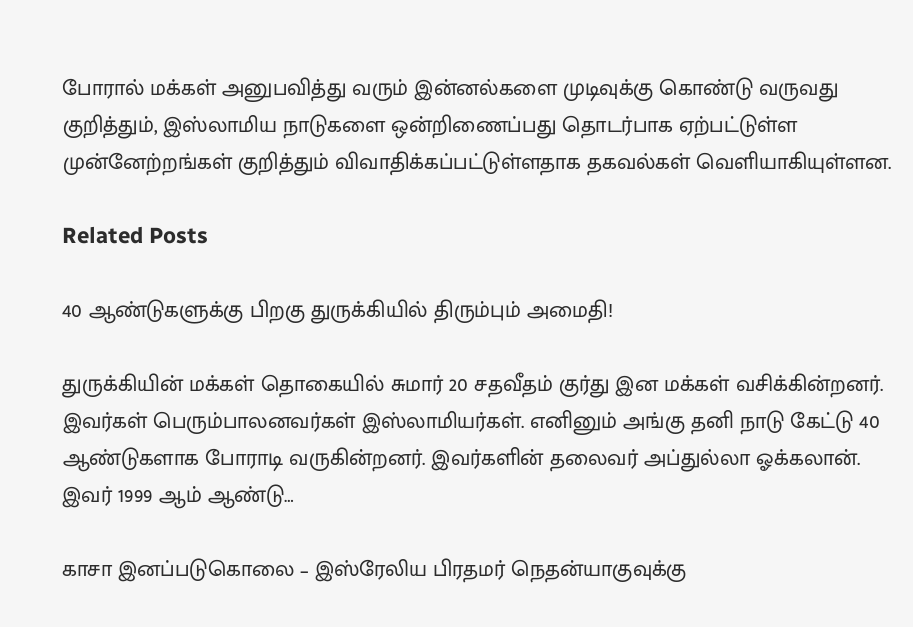போரால் மக்கள் அனுபவித்து வரும் இன்னல்களை முடிவுக்கு கொண்டு வருவது குறித்தும், இஸ்லாமிய நாடுகளை ஒன்றிணைப்பது தொடர்பாக ஏற்பட்டுள்ள முன்னேற்றங்கள் குறித்தும் விவாதிக்கப்பட்டுள்ளதாக தகவல்கள் வெளியாகியுள்ளன.

Related Posts

40 ஆண்டுகளுக்கு பிறகு துருக்கியில் திரும்பும் அமைதி!

துருக்கியின் மக்கள் தொகையில் சுமார் 20 சதவீதம் குர்து இன மக்கள் வசிக்கின்றனர். இவர்கள் பெரும்பாலனவர்கள் இஸ்லாமியர்கள். எனினும் அங்கு தனி நாடு கேட்டு 40 ஆண்டுகளாக போராடி வருகின்றனர். இவர்களின் தலைவர் அப்துல்லா ஓக்கலான். இவர் 1999 ஆம் ஆண்டு…

காசா இனப்படுகொலை – இஸ்ரேலிய பிரதமர் நெதன்யாகுவுக்கு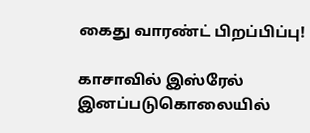கைது வாரண்ட் பிறப்பிப்பு!

காசாவில் இஸ்ரேல் இனப்படுகொலையில்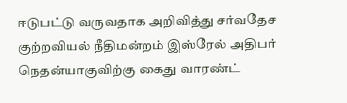ஈடுபட்டு வருவதாக அறிவித்து சர்வதேச குற்றவியல் நீதிமன்றம் இஸ்ரேல் அதிபர் நெதன்யாகுவிற்கு கைது வாரண்ட்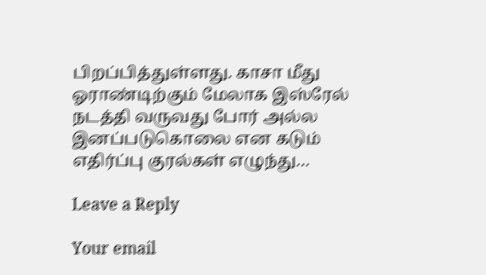பிறப்பித்துள்ளது. காசா மீது ஓராண்டிற்கும் மேலாக இஸ்ரேல் நடத்தி வருவது போர் அல்ல இனப்படுகொலை என கடும் எதிர்ப்பு குரல்கள் எழுந்து…

Leave a Reply

Your email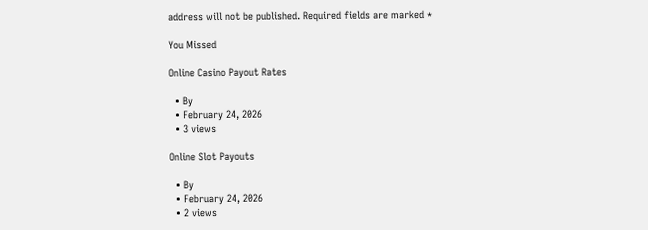address will not be published. Required fields are marked *

You Missed

Online Casino Payout Rates

  • By
  • February 24, 2026
  • 3 views

Online Slot Payouts

  • By
  • February 24, 2026
  • 2 views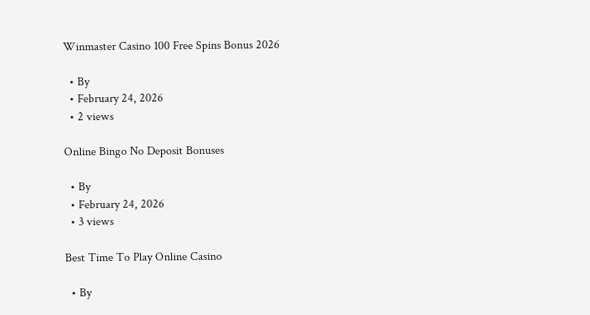Winmaster Casino 100 Free Spins Bonus 2026

  • By
  • February 24, 2026
  • 2 views

Online Bingo No Deposit Bonuses

  • By
  • February 24, 2026
  • 3 views

Best Time To Play Online Casino

  • By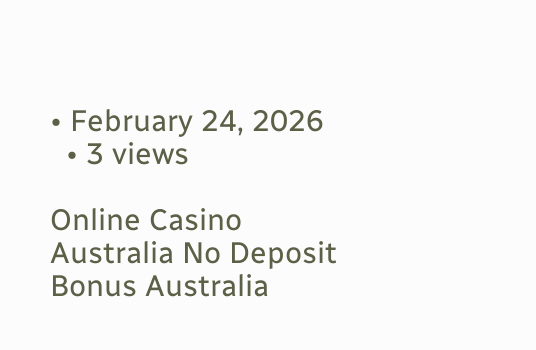• February 24, 2026
  • 3 views

Online Casino Australia No Deposit Bonus Australia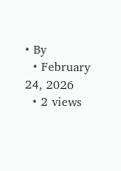• By
  • February 24, 2026
  • 2 views